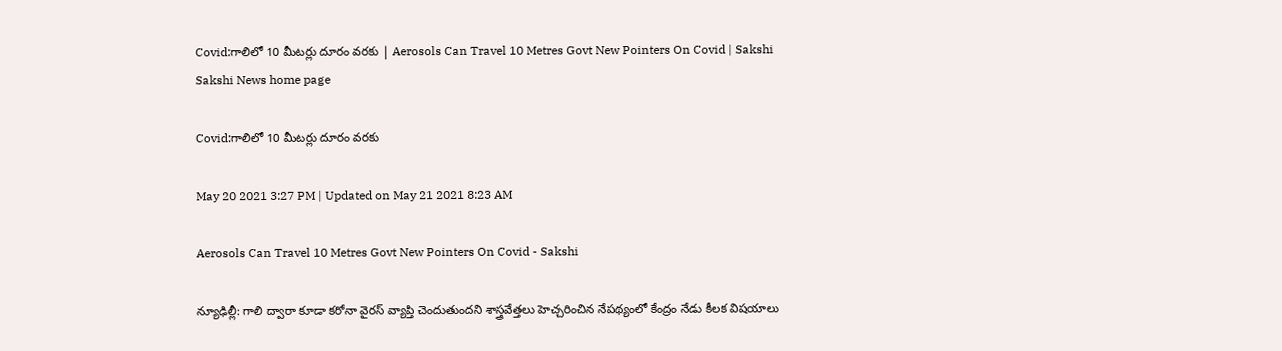Covid:గాలిలో 10 మీటర్లు దూరం వరకు | Aerosols Can Travel 10 Metres Govt New Pointers On Covid | Sakshi
Sakshi News home page

Covid:గాలిలో 10 మీటర్లు దూరం వరకు

May 20 2021 3:27 PM | Updated on May 21 2021 8:23 AM

Aerosols Can Travel 10 Metres Govt New Pointers On Covid - Sakshi

న్యూఢిల్లీ: గాలి ద్వారా కూడా కరోనా వైరస్‌ వ్యాప్తి చెందుతుందని శాస్త్రవేత్తలు హెచ్చరించిన నేపథ్యంలో కేంద్రం నేడు కీలక విషయాలు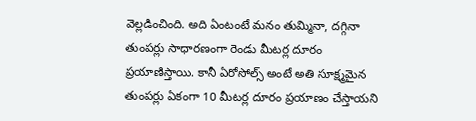వెల్లడించింది. అది ఏంటంటే మనం తుమ్మినా, దగ్గినా తుంపర్లు సాధారణంగా రెండు మీటర్ల దూరం ప్రయాణిస్తాయి. కానీ ఏరోసోల్స్‌ అంటే అతి సూక్ష్మమైన తుంపర్లు ఏకంగా 10 మీటర్ల దూరం ప్రయాణం చేస్తాయని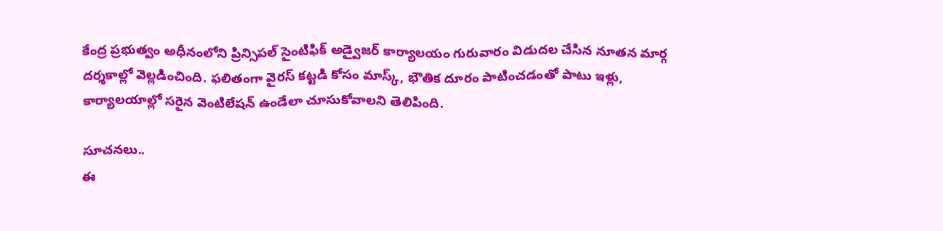కేంద్ర ప్రభుత్వం అధీనంలోని ప్రిన్సిపల్‌ సైంటిఫిక్‌ అడ్వైజర్‌ కార్యాలయం గురువారం విడుదల చేసిన నూతన మార్గ దర్శకాల్లో వెల్లడించింది. ఫలితంగా వైరస్‌ కట్టడి కోసం మాస్క్‌, భౌతిక దూరం పాటించడంతో పాటు ఇళ్లు, కార్యాలయాల్లో సరైన వెంటిలేషన్‌ ఉండేలా చూసుకోవాలని తెలిపింది.

సూచనలు..
ఈ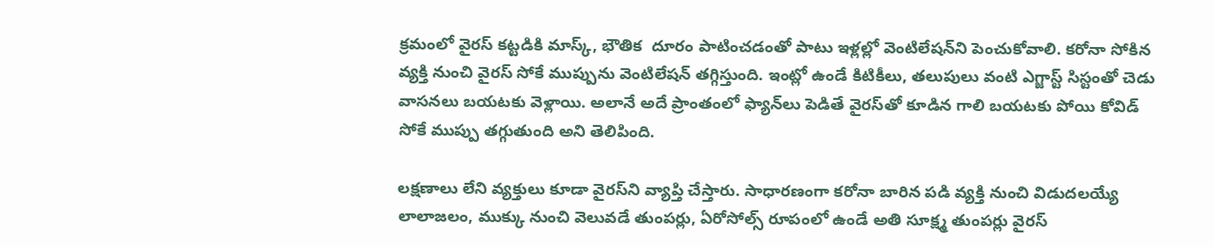క్రమంలో వైరస్‌ కట్టడికి మాస్క్‌, భౌతిక  దూరం పాటించడంతో పాటు ఇళ్లల్లో వెంటిలేషన్‌ని పెంచుకోవాలి. కరోనా సోకిన వ్యక్తి నుంచి వైరస్‌ సోకే ముప్పును వెంటిలేషన్‌ తగ్గిస్తుంది. ఇంట్లో ఉండే కిటికీలు, తలుపులు వంటి ఎగ్జాస్ట్‌ సిస్టంతో చెడు వాసనలు బయటకు వెళ్లాయి. అలానే అదే ప్రాంతంలో ఫ్యాన్‌లు పెడితే వైరస్‌తో కూడిన గాలి బయటకు పోయి కోవిడ్‌ సోకే ముప్పు తగ్గుతుంది అని తెలిపింది.

లక్షణాలు లేని వ్యక్తులు కూడా వైరస్‌ని వ్యాప్తి చేస్తారు. సాధారణంగా కరోనా బారిన పడి వ్య‍క్తి నుంచి విడుదలయ్యే లాలాజలం, ముక్కు నుంచి వెలువడే తుంపర్లు, ఏరోసోల్స్‌ రూపంలో ఉండే అతి సూక్ష్మ తుంపర్లు వైరస్‌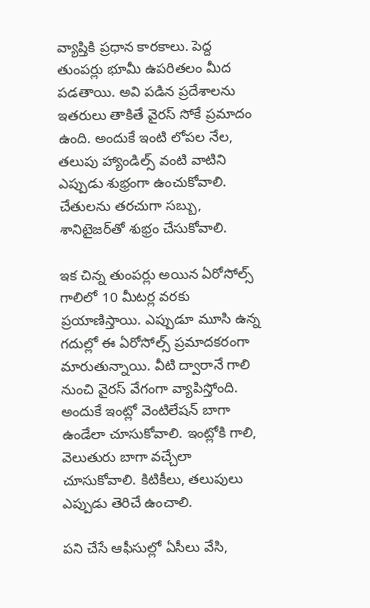వ్యాప్తికి ప్రధాన కారకాలు. పెద్ద తుంపర్లు భూమీ ఉపరితలం మీద పడతాయి. అవి పడిన ప్రదేశాలను ఇతరులు తాకితే వైరస్‌ సోకే ప్రమాదం ఉంది. అందుకే ఇంటి లోపల నేల, తలుపు హ్యాండిల్స్‌ వంటి వాటిని ఎప్పుడు శుభ్రంగా ఉంచుకోవాలి. చేతులను తరచుగా సబ్బు, శానిటైజర్‌తో శుభ్రం చేసుకోవాలి.

ఇక చిన్న తుంపర్లు అయిన ఏరోసోల్స్‌ గాలిలో 10 మీటర్ల వరకు ప్రయాణిస్తాయి. ఎప్పుడూ మూసి ఉన్న గదుల్లో ఈ ఏరోసోల్స్‌ ప్రమాదకరంగా మారుతున్నాయి. వీటి ద్వారానే గాలి నుంచి వైరస్‌ వేగంగా వ్యాపిస్తోంది. అందుకే ఇంట్లో వెంటిలేషన్‌ బాగా ఉండేలా చూసుకోవాలి. ఇంట్లోకి గాలి, వెలుతురు బాగా వచ్చేలా చూసుకోవాలి. కిటికీలు, తలుపులు ఎప్పుడు తెరిచే ఉంచాలి.

పని చేసే ఆఫీసుల్లో ఏసీలు వేసి,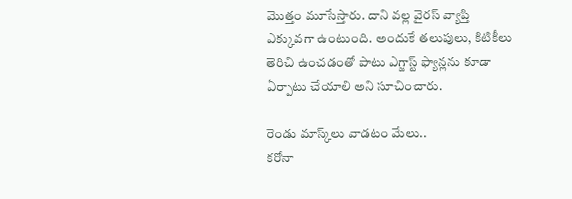మొత్తం మూసేస్తారు. దాని వల్ల వైరస్‌ వ్యాప్తి ఎక్కువగా ఉంటుంది. అందుకే తలుపులు, కిటికీలు తెరిచి ఉంచడంతో పాటు ఎగ్జాస్ట్‌ ఫ్యాన్లను కూడా ఏర్పాటు చేయాలి అని సూచించారు.

రెండు మాస్క్‌లు వాడటం మేలు..
కరోనా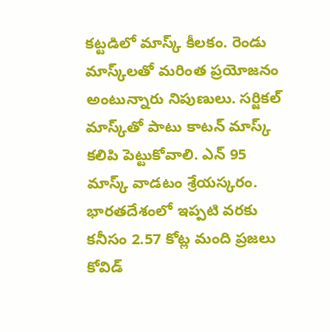కట్టడిలో మాస్క్‌ కీలకం. రెండు మాస్క్‌లతో మరింత ప్రయోజనం అంటున్నారు నిపుణులు. సర్జికల్‌ మాస్క్‌తో పాటు కాటన్‌ మాస్క్‌ కలిపి పెట్టుకోవాలి. ఎన్‌ 95 మాస్క్‌ వాడటం శ్రేయస్కరం. భారతదేశంలో ఇప్పటి వరకు కనీసం 2.57 కోట్ల మంది ప్రజలు కోవిడ్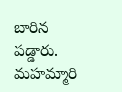బారిన పడ్డారు. మహమ్మారి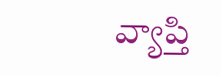వ్యాప్తి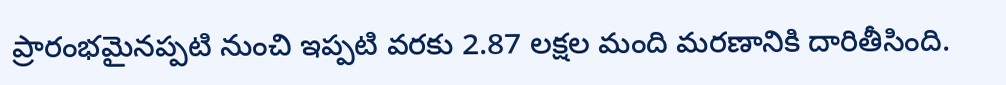ప్రారంభమైనప్పటి నుంచి ఇప్పటి వరకు 2.87 లక్షల మంది మరణానికి దారితీసింది.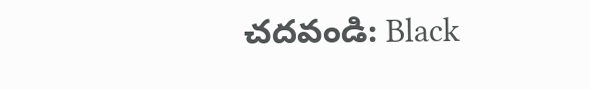చదవండి: Black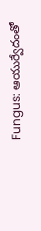Fungus: ఆయుర్వేదంతో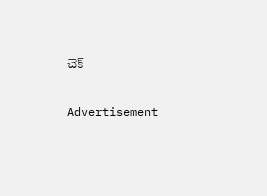చెక్‌

Advertisement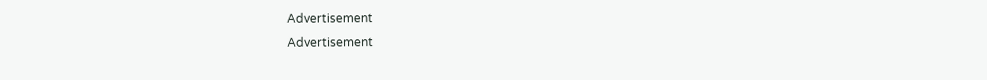Advertisement
Advertisement